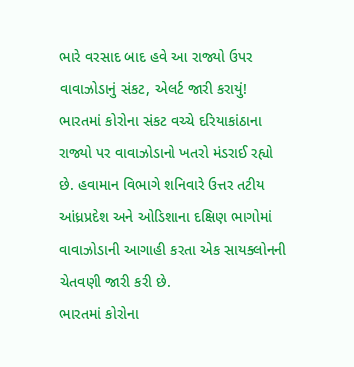ભારે વરસાદ બાદ હવે આ રાજ્યો ઉપર વાવાઝોડાનું સંકટ, એલર્ટ જારી કરાયું!
ભારતમાં કોરોના સંકટ વચ્ચે દરિયાકાંઠાના રાજ્યો પર વાવાઝોડાનો ખતરો મંડરાઈ રહ્યો છે. હવામાન વિભાગે શનિવારે ઉત્તર તટીય આંધ્રપ્રદેશ અને ઓડિશાના દક્ષિણ ભાગોમાં વાવાઝોડાની આગાહી કરતા એક સાયક્લોનની ચેતવણી જારી કરી છે.
ભારતમાં કોરોના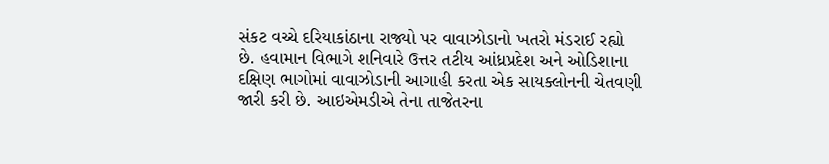સંકટ વચ્ચે દરિયાકાંઠાના રાજ્યો પર વાવાઝોડાનો ખતરો મંડરાઈ રહ્યો છે. હવામાન વિભાગે શનિવારે ઉત્તર તટીય આંધ્રપ્રદેશ અને ઓડિશાના દક્ષિણ ભાગોમાં વાવાઝોડાની આગાહી કરતા એક સાયક્લોનની ચેતવણી જારી કરી છે. આઇએમડીએ તેના તાજેતરના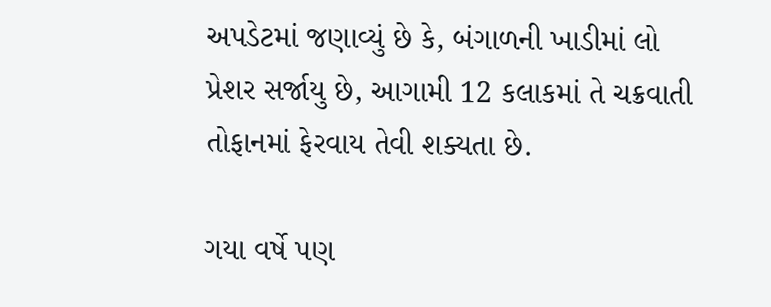અપડેટમાં જણાવ્યું છે કે, બંગાળની ખાડીમાં લો પ્રેશર સર્જાયુ છે, આગામી 12 કલાકમાં તે ચક્રવાતી તોફાનમાં ફેરવાય તેવી શક્યતા છે.

ગયા વર્ષે પણ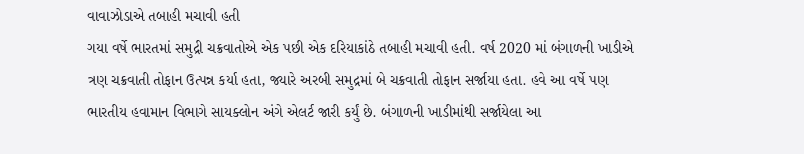વાવાઝોડાએ તબાહી મચાવી હતી
ગયા વર્ષે ભારતમાં સમુદ્રી ચક્રવાતોએ એક પછી એક દરિયાકાંઠે તબાહી મચાવી હતી. વર્ષ 2020 માં બંગાળની ખાડીએ ત્રણ ચક્રવાતી તોફાન ઉત્પન્ન કર્યા હતા, જ્યારે અરબી સમુદ્રમાં બે ચક્રવાતી તોફાન સર્જાયા હતા. હવે આ વર્ષે પણ ભારતીય હવામાન વિભાગે સાયક્લોન અંગે એલર્ટ જારી કર્યું છે. બંગાળની ખાડીમાંથી સર્જાયેલા આ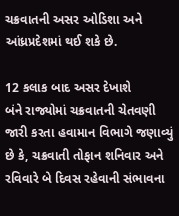ચક્રવાતની અસર ઓડિશા અને આંધ્રપ્રદેશમાં થઈ શકે છે.

12 કલાક બાદ અસર દેખાશે
બંને રાજ્યોમાં ચક્રવાતની ચેતવણી જારી કરતા હવામાન વિભાગે જણાવ્યું છે કે, ચક્રવાતી તોફાન શનિવાર અને રવિવારે બે દિવસ રહેવાની સંભાવના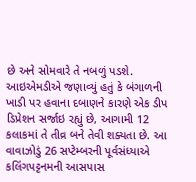છે અને સોમવારે તે નબળું પડશે. આઇએમડીએ જણાવ્યું હતું કે બંગાળની ખાડી પર હવાના દબાણને કારણે એક ડીપ ડિપ્રેશન સર્જાઇ રહ્યું છે, આગામી 12 કલાકમાં તે તીવ્ર બને તેવી શક્યતા છે. આ વાવાઝોડું 26 સપ્ટેમ્બરની પૂર્વસંધ્યાએ કલિંગપટ્ટનમની આસપાસ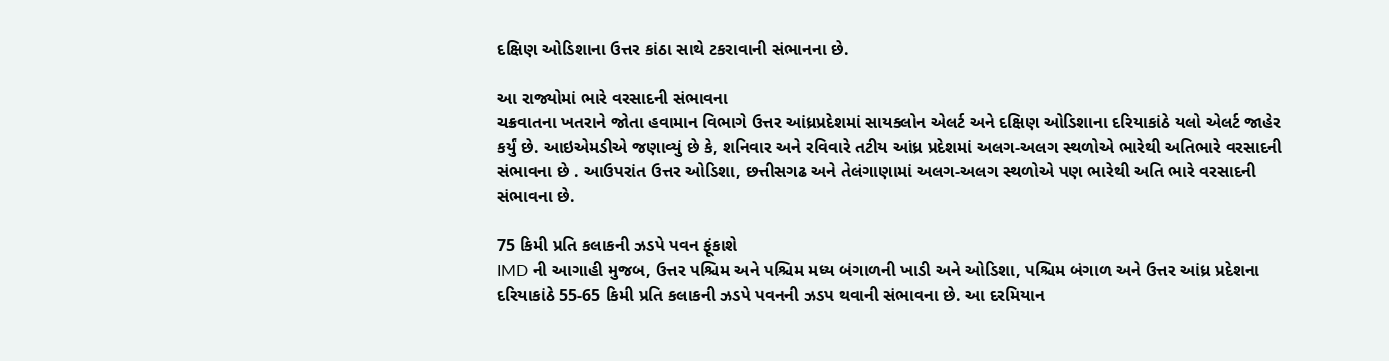દક્ષિણ ઓડિશાના ઉત્તર કાંઠા સાથે ટકરાવાની સંભાનના છે.

આ રાજ્યોમાં ભારે વરસાદની સંભાવના
ચક્રવાતના ખતરાને જોતા હવામાન વિભાગે ઉત્તર આંધ્રપ્રદેશમાં સાયક્લોન એલર્ટ અને દક્ષિણ ઓડિશાના દરિયાકાંઠે યલો એલર્ટ જાહેર કર્યું છે. આઇએમડીએ જણાવ્યું છે કે, શનિવાર અને રવિવારે તટીય આંધ્ર પ્રદેશમાં અલગ-અલગ સ્થળોએ ભારેથી અતિભારે વરસાદની સંભાવના છે . આઉપરાંત ઉત્તર ઓડિશા, છત્તીસગઢ અને તેલંગાણામાં અલગ-અલગ સ્થળોએ પણ ભારેથી અતિ ભારે વરસાદની સંભાવના છે.

75 કિમી પ્રતિ કલાકની ઝડપે પવન ફૂંકાશે
IMD ની આગાહી મુજબ, ઉત્તર પશ્ચિમ અને પશ્ચિમ મધ્ય બંગાળની ખાડી અને ઓડિશા, પશ્ચિમ બંગાળ અને ઉત્તર આંધ્ર પ્રદેશના દરિયાકાંઠે 55-65 કિમી પ્રતિ કલાકની ઝડપે પવનની ઝડપ થવાની સંભાવના છે. આ દરમિયાન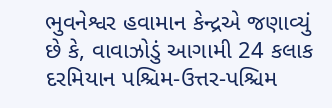ભુવનેશ્વર હવામાન કેન્દ્રએ જણાવ્યું છે કે, વાવાઝોડું આગામી 24 કલાક દરમિયાન પશ્ચિમ-ઉત્તર-પશ્ચિમ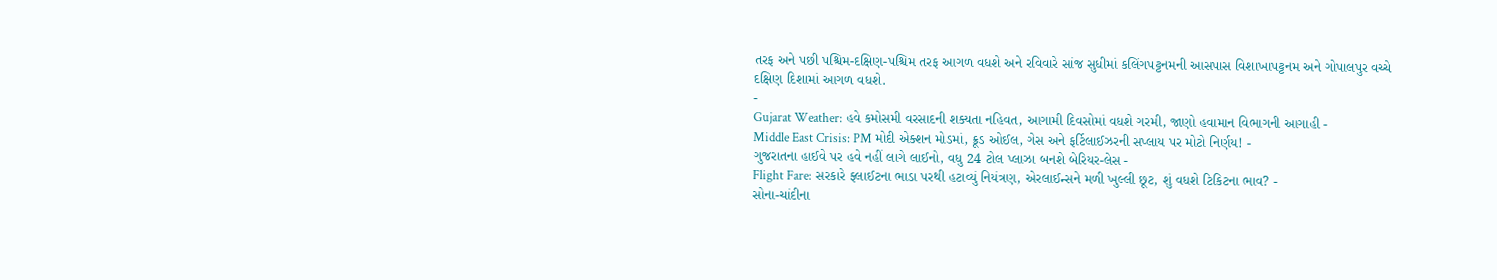તરફ અને પછી પશ્ચિમ-દક્ષિણ-પશ્ચિમ તરફ આગળ વધશે અને રવિવારે સાંજ સુધીમાં કલિંગપટ્ટનમની આસપાસ વિશાખાપટ્ટનમ અને ગોપાલપુર વચ્ચે દક્ષિણ દિશામાં આગળ વધશે.
-
Gujarat Weather: હવે કમોસમી વરસાદની શક્યતા નહિવત, આગામી દિવસોમાં વધશે ગરમી, જાણો હવામાન વિભાગની આગાહી -
Middle East Crisis: PM મોદી એક્શન મોડમાં, ક્રૂડ ઓઈલ, ગેસ અને ફર્ટિલાઈઝરની સપ્લાય પર મોટો નિર્ણય! -
ગુજરાતના હાઈવે પર હવે નહીં લાગે લાઈનો, વધુ 24 ટોલ પ્લાઝા બનશે બેરિયર-લેસ -
Flight Fare: સરકારે ફ્લાઈટના ભાડા પરથી હટાવ્યું નિયંત્રણ, એરલાઈન્સને મળી ખુલ્લી છૂટ, શું વધશે ટિકિટના ભાવ? -
સોના-ચાંદીના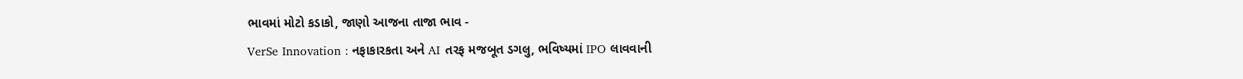ભાવમાં મોટો કડાકો, જાણો આજના તાજા ભાવ -
VerSe Innovation : નફાકારકતા અને AI તરફ મજબૂત ડગલુ, ભવિષ્યમાં IPO લાવવાની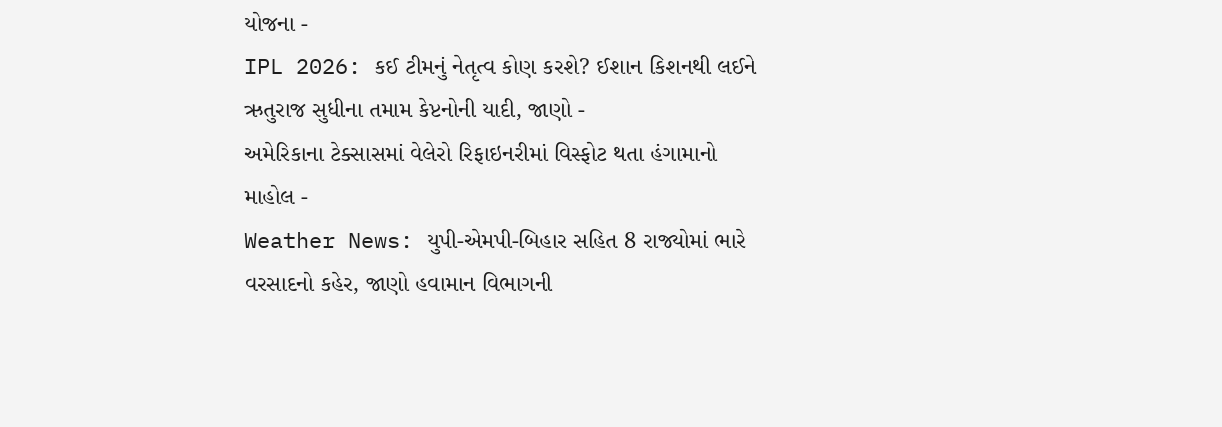યોજના -
IPL 2026: કઈ ટીમનું નેતૃત્વ કોણ કરશે? ઈશાન કિશનથી લઈને ઋતુરાજ સુધીના તમામ કેપ્ટનોની યાદી, જાણો -
અમેરિકાના ટેક્સાસમાં વેલેરો રિફાઇનરીમાં વિસ્ફોટ થતા હંગામાનો માહોલ -
Weather News: યુપી-એમપી-બિહાર સહિત 8 રાજ્યોમાં ભારે વરસાદનો કહેર, જાણો હવામાન વિભાગની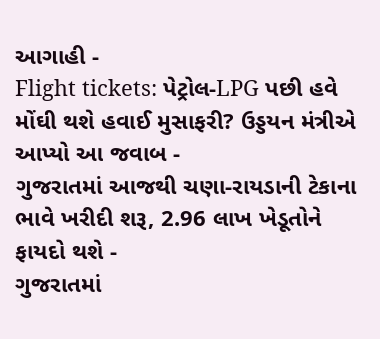આગાહી -
Flight tickets: પેટ્રોલ-LPG પછી હવે મોંઘી થશે હવાઈ મુસાફરી? ઉડ્ડયન મંત્રીએ આપ્યો આ જવાબ -
ગુજરાતમાં આજથી ચણા-રાયડાની ટેકાના ભાવે ખરીદી શરૂ, 2.96 લાખ ખેડૂતોને ફાયદો થશે -
ગુજરાતમાં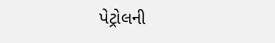પેટ્રોલની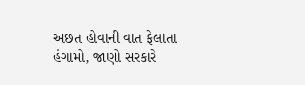અછત હોવાની વાત ફેલાતા હંગામો, જાણો સરકારે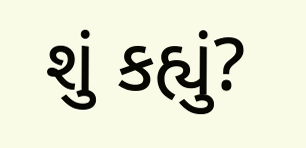શું કહ્યું?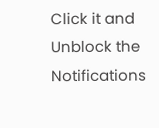Click it and Unblock the Notifications